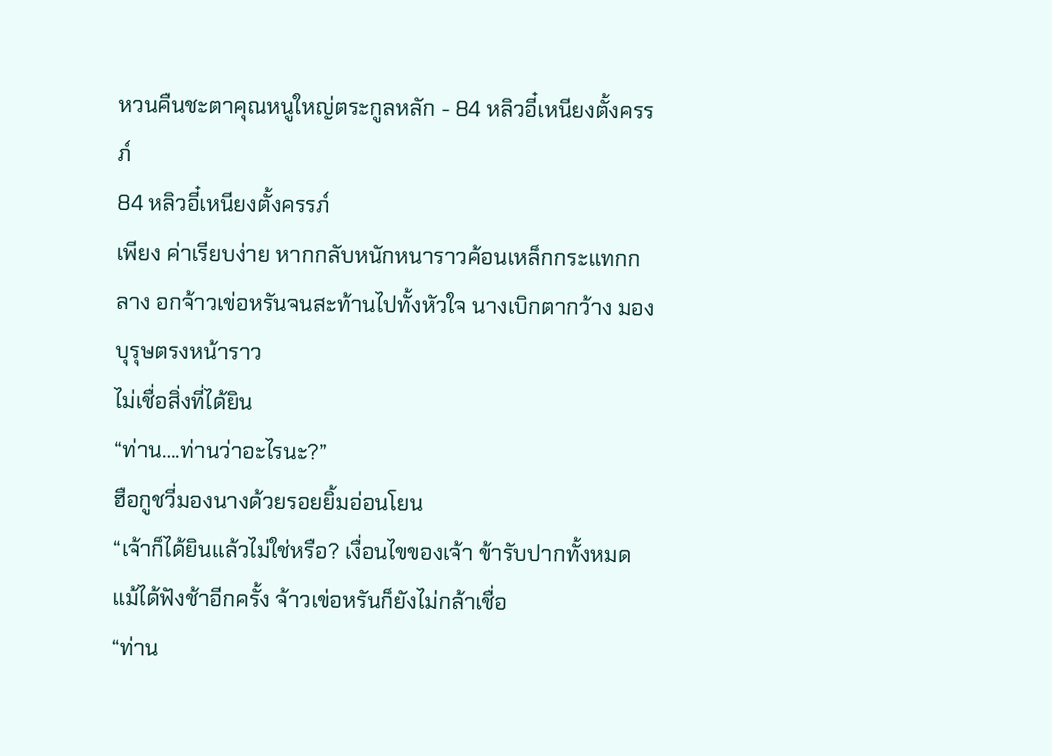หวนคืนชะตาคุณหนูใหญ่ตระกูลหลัก - 84 หลิวอี๋เหนียงตั้งครรภ์
84 หลิวอี๋เหนียงตั้งครรภ์
เพียง ค่าเรียบง่าย หากกลับหนักหนาราวค้อนเหล็กกระแทกกลาง อกจ้าวเข่อหรันจนสะท้านไปทั้งหัวใจ นางเบิกตากว้าง มองบุรุษตรงหน้าราว
ไม่เชื่อสิ่งที่ได้ยิน
“ท่าน….ท่านว่าอะไรนะ?”
ฮือกูชวี่มองนางด้วยรอยยิ้มอ่อนโยน
“เจ้าก็ได้ยินแล้วไม่ใช่หรือ? เงื่อนไขของเจ้า ข้ารับปากทั้งหมด
แม้ได้ฟังช้าอีกครั้ง จ้าวเข่อหรันก็ยังไม่กล้าเชื่อ
“ท่าน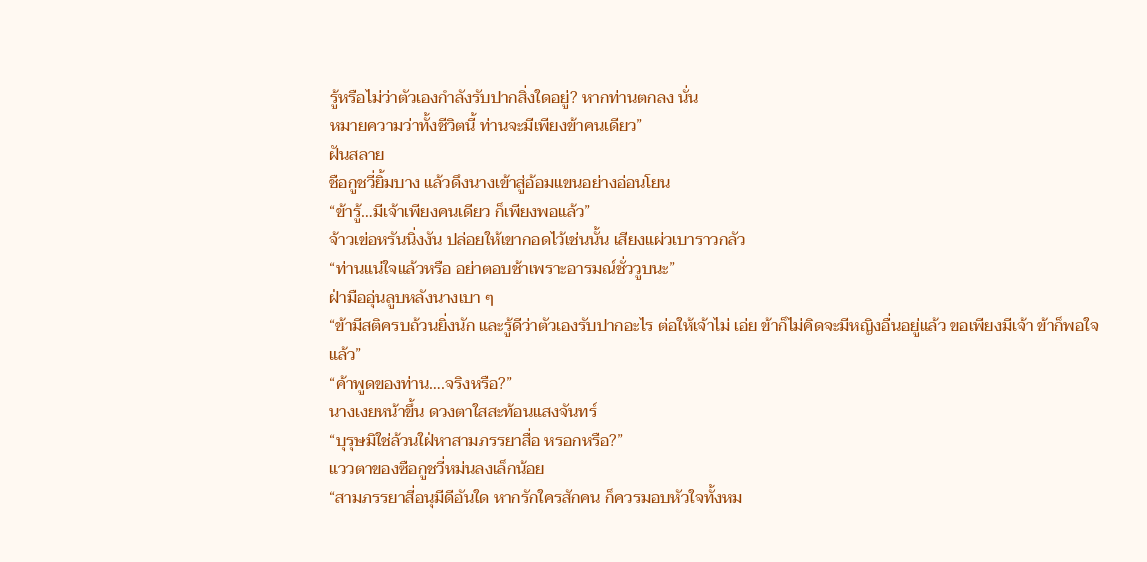รู้หรือไม่ว่าตัวเองกําลังรับปากสิ่งใดอยู่? หากท่านตกลง นั่น
หมายความว่าทั้งชีวิตนี้ ท่านจะมีเพียงข้าคนเดียว”
ฝันสลาย
ชือกูชวี่ยิ้มบาง แล้วดึงนางเข้าสู่อ้อมแขนอย่างอ่อนโยน
“ข้ารู้…มีเจ้าเพียงคนเดียว ก็เพียงพอแล้ว”
จ้าวเข่อหรันนิ่งงัน ปล่อยให้เขากอดไว้เช่นนั้น เสียงแผ่วเบาราวกลัว
“ท่านแน่ใจแล้วหรือ อย่าตอบช้าเพราะอารมณ์ชั่ววูบนะ”
ฝ่ามืออุ่นลูบหลังนางเบา ๆ
“ข้ามีสติครบถ้วนยิ่งนัก และรู้ดีว่าตัวเองรับปากอะไร ต่อให้เจ้าไม่ เอ่ย ข้าก็ไม่คิดจะมีหญิงอื่นอยู่แล้ว ขอเพียงมีเจ้า ข้าก็พอใจแล้ว”
“ค้าพูดของท่าน….จริงหรือ?”
นางเงยหน้าขึ้น ดวงตาใสสะท้อนแสงจันทร์
“บุรุษมิใช่ล้วนใฝ่หาสามภรรยาสื่อ หรอกหรือ?”
แววตาของซือกูชวี่หม่นลงเล็กน้อย
“สามภรรยาสี่อนุมีดีอันใด หากรักใครสักคน ก็ควรมอบหัวใจทั้งหม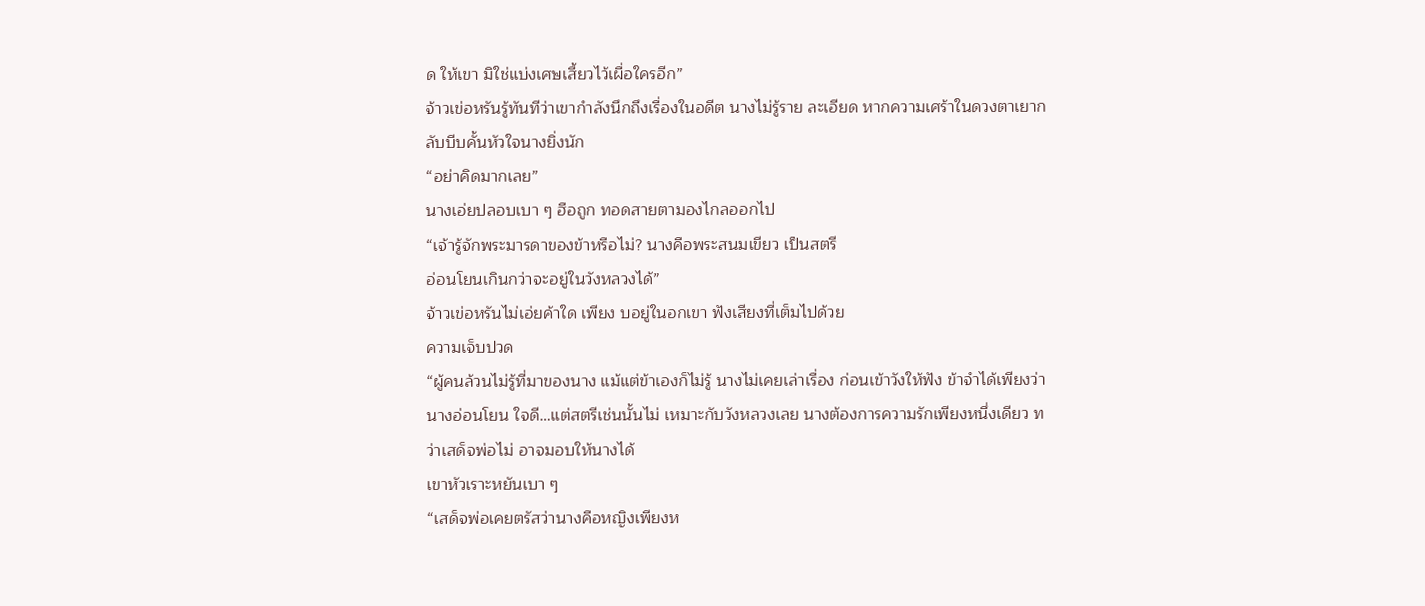ด ให้เขา มิใช่แบ่งเศษเสี้ยวไว้เผื่อใครอีก”
จ้าวเข่อหรันรู้ทันทีว่าเขากําลังนึกถึงเรื่องในอดีต นางไม่รู้ราย ละเอียด หากความเศร้าในดวงตาเยากลับบีบคั้นหัวใจนางยิ่งนัก
“อย่าคิดมากเลย”
นางเอ่ยปลอบเบา ๆ ฮือถูก ทอดสายตามองไกลออกไป
“เจ้ารู้จักพระมารดาของข้าหรือไม่? นางคือพระสนมเขียว เป็นสตรี
อ่อนโยนเกินกว่าจะอยู่ในวังหลวงได้”
จ้าวเข่อหรันไม่เอ่ยค้าใด เพียง บอยู่ในอกเขา ฟังเสียงที่เต็มไปด้วย
ความเจ็บปวด
“ผู้คนล้วนไม่รู้ที่มาของนาง แม้แต่ข้าเองก็ไม่รู้ นางไม่เคยเล่าเรื่อง ก่อนเข้าวังให้ฟัง ข้าจําได้เพียงว่า นางอ่อนโยน ใจดี…แต่สตรีเช่นนั้นไม่ เหมาะกับวังหลวงเลย นางต้องการความรักเพียงหนึ่งเดียว ทว่าเสด็จพ่อไม่ อาจมอบให้นางได้
เขาหัวเราะหยันเบา ๆ
“เสด็จพ่อเคยตรัสว่านางคือหญิงเพียงห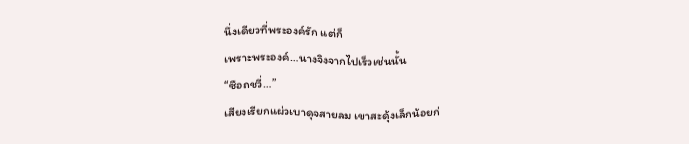นึ่งเดียวที่พระองค์รัก แต่ก็
เพราะพระองค์…นางจิงจากไปเร็วเช่นนั้น
“ซือถชวี่…”
เสียงเรียกแผ่วเบาดุจสายลม เขาสะดุ้งเล็กน้อยก่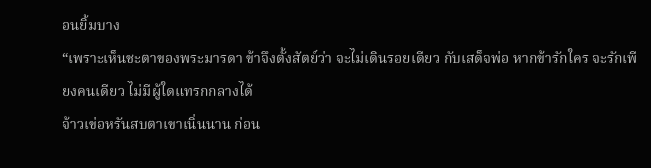อนยิ้มบาง
“เพราะเห็นชะตาของพระมารดา ข้าจึงตั้งสัตย์ว่า จะไม่เดินรอยเดียว กับเสด็จพ่อ หากข้ารักใคร จะรักเพียงคนเดียว ไม่มีผู้ใดแทรกกลางได้
จ้าวเข่อหรันสบตาเขาเนิ่นนาน ก่อน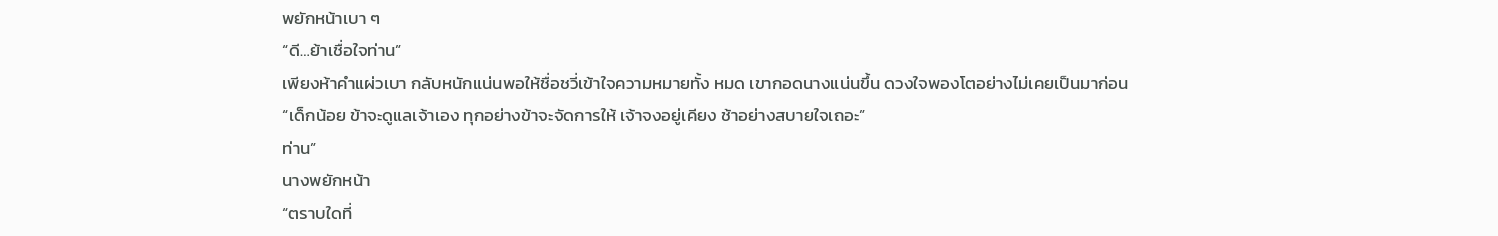พยักหน้าเบา ๆ
“ดี…ย้าเชื่อใจท่าน”
เพียงห้าคําแผ่วเบา กลับหนักแน่นพอให้ชื่อชวี่เข้าใจความหมายทั้ง หมด เขากอดนางแน่นขึ้น ดวงใจพองโตอย่างไม่เคยเป็นมาก่อน
“เด็กน้อย ข้าจะดูแลเจ้าเอง ทุกอย่างข้าจะจัดการให้ เจ้าจงอยู่เคียง ช้าอย่างสบายใจเถอะ”
ท่าน”
นางพยักหน้า
“ตราบใดที่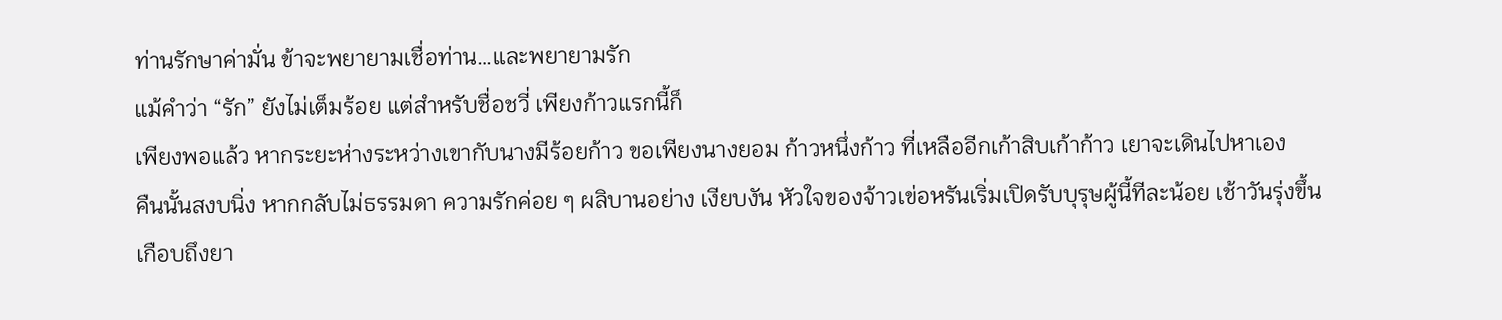ท่านรักษาค่ามั่น ข้าจะพยายามเชื่อท่าน…และพยายามรัก
แม้คําว่า “รัก” ยังไม่เต็มร้อย แต่สําหรับชื่อชวี่ เพียงก้าวแรกนี้ก็
เพียงพอแล้ว หากระยะห่างระหว่างเขากับนางมีร้อยก้าว ขอเพียงนางยอม ก้าวหนึ่งก้าว ที่เหลืออีกเก้าสิบเก้าก้าว เยาจะเดินไปหาเอง
คืนนั้นสงบนิ่ง หากกลับไม่ธรรมดา ความรักค่อย ๆ ผลิบานอย่าง เงียบงัน หัวใจของจ้าวเข่อหรันเริ่มเปิดรับบุรุษผู้นี้ทีละน้อย เช้าวันรุ่งขึ้น
เกือบถึงยา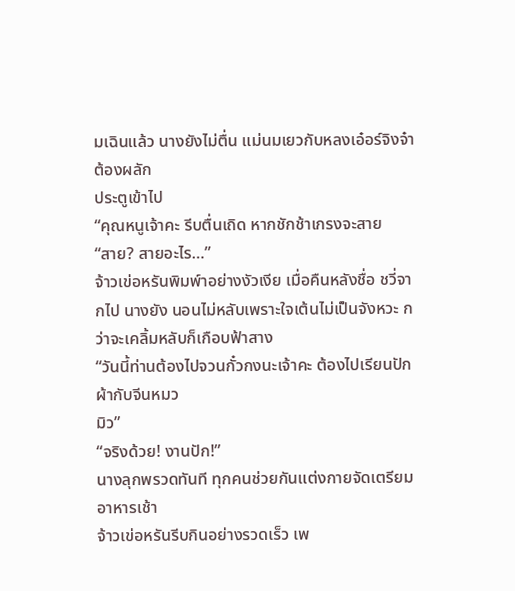มเฉินแล้ว นางยังไม่ตื่น แม่นมเยวกับหลงเอ๋อร์จิงจ๋าต้องผลัก
ประตูเข้าไป
“คุณหนูเจ้าคะ รีบตื่นเถิด หากชักช้าเกรงจะสาย
“สาย? สายอะไร…”
จ้าวเข่อหรันพิมพ์าอย่างงัวเงีย เมื่อคืนหลังชื่อ ชวี่จากไป นางยัง นอนไม่หลับเพราะใจเต้นไม่เป็นจังหวะ กว่าจะเคลิ้มหลับก็เกือบฟ้าสาง
“วันนี้ท่านต้องไปจวนกั๋วกงนะเจ้าคะ ต้องไปเรียนปักผ้ากับจีนหมว
มิว”
“จริงด้วย! งานปัก!”
นางลุกพรวดทันที ทุกคนช่วยกันแต่งกายจัดเตรียมอาหารเช้า
จ้าวเข่อหรันรีบกินอย่างรวดเร็ว เพ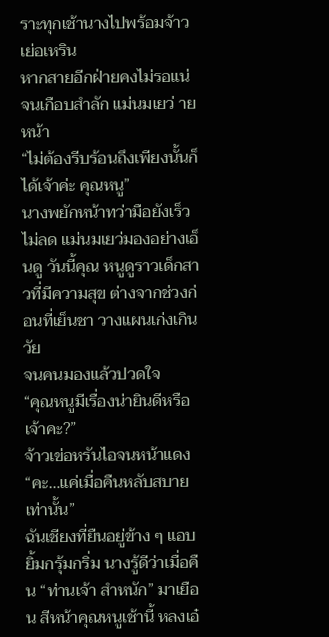ราะทุกเช้านางไปพร้อมจ้าวเย่อเหริน
หากสายอีกฝ่ายคงไม่รอแน่ จนเกือบสําลัก แม่นมเยว่ ายหน้า
“ไม่ต้องรีบร้อนถึงเพียงนั้นก็ได้เจ้าค่ะ คุณหนู”
นางพยักหน้าทว่ามือยังเร็วไม่ลด แม่นมเยว่มองอย่างเอ็นดู วันนี้คุณ หนูดูราวเด็กสาวที่มีความสุข ต่างจากช่วงก่อนที่เย็นชา วางแผนเก่งเกินวัย
จนคนมองแล้วปวดใจ
“คุณหนูมีเรื่องน่ายินดีหรือเจ้าคะ?”
จ้าวเข่อหรันไอจนหน้าแดง
“คะ…แค่เมื่อคืนหลับสบายเท่านั้น”
ฉันเชียงที่ยืนอยู่ข้าง ๆ แอบยิ้มกรุ้มกริ่ม นางรู้ดีว่าเมื่อคืน “ท่านเจ้า สําหนัก” มาเยือน สีหน้าคุณหนูเช้านี้ หลงเอ๋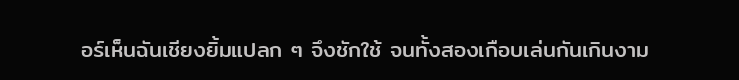อร์เห็นฉันเชียงยิ้มแปลก ๆ จึงชักใช้ จนทั้งสองเกือบเล่นกันเกินงาม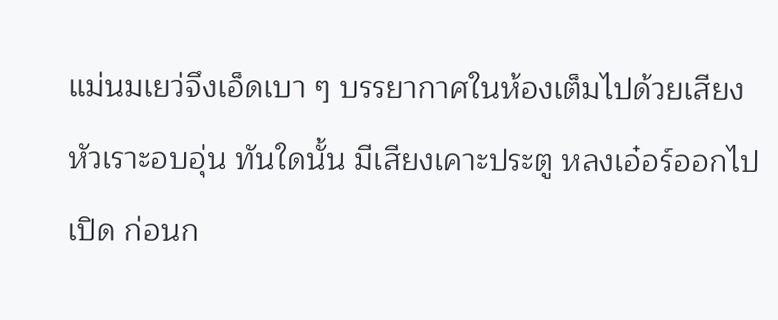แม่นมเยว่จึงเอ็ดเบา ๆ บรรยากาศในห้องเต็มไปด้วยเสียงหัวเราะอบอุ่น ทันใดนั้น มีเสียงเคาะประตู หลงเอ๋อร์ออกไปเปิด ก่อนก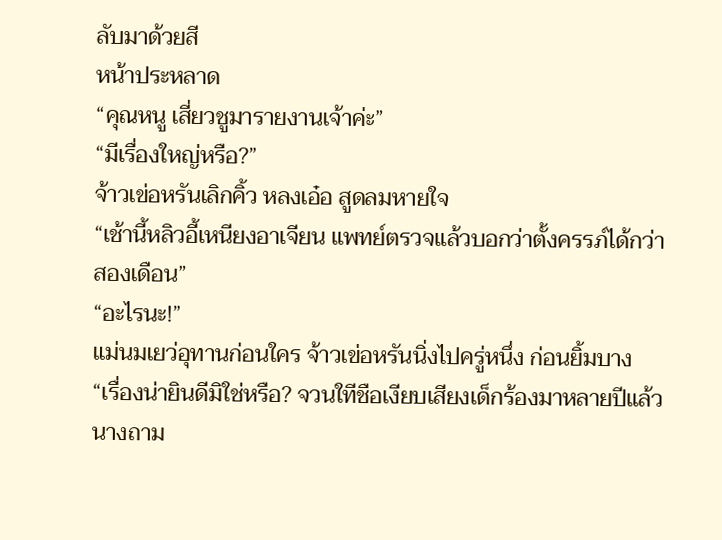ลับมาด้วยสี
หน้าประหลาด
“คุณหนู เสี่ยวชูมารายงานเจ้าค่ะ”
“มีเรื่องใหญ่หรือ?”
จ้าวเข่อหรันเลิกคิ้ว หลงเอ๋อ สูดลมหายใจ
“เช้านี้หลิวอี้เหนียงอาเจียน แพทย์ตรวจแล้วบอกว่าตั้งครรภ์ได้กว่า
สองเดือน”
“อะไรนะ!”
แม่นมเยว่อุทานก่อนใคร จ้าวเข่อหรันนิ่งไปครู่หนึ่ง ก่อนยิ้มบาง
“เรื่องน่ายินดีมิใช่หรือ? จวนใทีชือเงียบเสียงเด็กร้องมาหลายปีแล้ว
นางถาม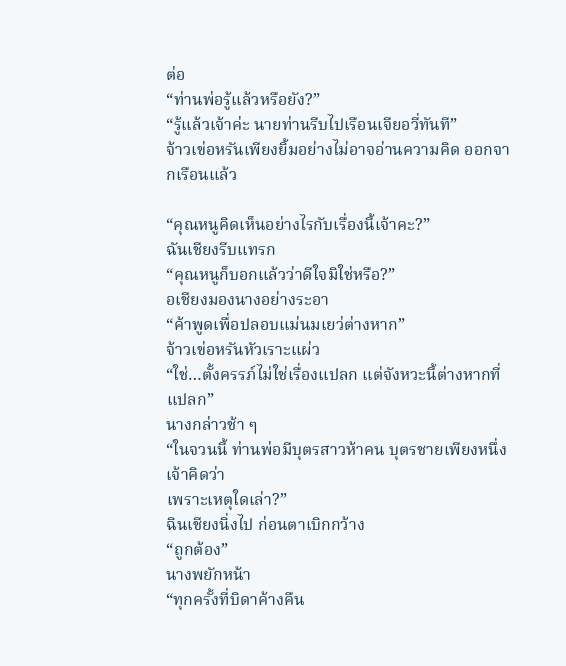ต่อ
“ท่านพ่อรู้แล้วหรือยัง?”
“รู้แล้วเจ้าค่ะ นายท่านรีบไปเรือนเจียอวี่ทันที”
จ้าวเข่อหรันเพียงยิ้มอย่างไม่อาจอ่านความคิด ออกจากเรือนแล้ว

“คุณหนูคิดเห็นอย่างไรกับเรื่องนี้เจ้าคะ?”
ฉันเชียงรีบแทรก
“คุณหนูก็บอกแล้วว่าดีใจมิใช่หรือ?”
อเชียงมองนางอย่างระอา
“ค้าพูดเพื่อปลอบแม่นมเยว่ต่างหาก”
จ้าวเข่อหรันหัวเราะแผ่ว
“ใช่…ตั้งครรภ์ไม่ใช่เรื่องแปลก แต่จังหวะนี้ต่างหากที่แปลก”
นางกล่าวช้า ๆ
“ในจวนนี้ ท่านพ่อมีบุตรสาวห้าคน บุตรชายเพียงหนึ่ง เจ้าคิดว่า
เพราะเหตุใดเล่า?”
ฉินเชียงนิ่งไป ก่อนตาเบิกกว้าง
“ถูกต้อง”
นางพยักหน้า
“ทุกครั้งที่บิดาค้างคืน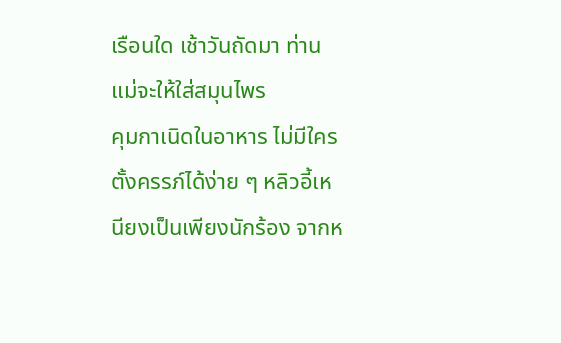เรือนใด เช้าวันถัดมา ท่านแม่จะให้ใส่สมุนไพร
คุมกาเนิดในอาหาร ไม่มีใครตั้งครรภ์ได้ง่าย ๆ หลิวอี้เหนียงเป็นเพียงนักร้อง จากห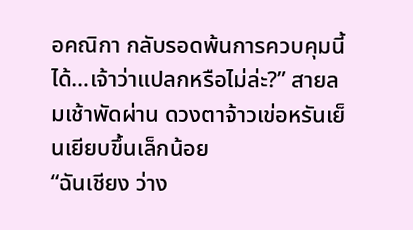อคณิกา กลับรอดพ้นการควบคุมนี้ได้…เจ้าว่าแปลกหรือไม่ล่ะ?” สายลมเช้าพัดผ่าน ดวงตาจ้าวเข่อหรันเย็นเยียบขึ้นเล็กน้อย
“ฉันเชียง ว่าง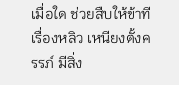เมื่อใด ช่วยสืบให้ข้าที เรื่องหลิว เหนียงตั้งครรภ์ มีสิ่ง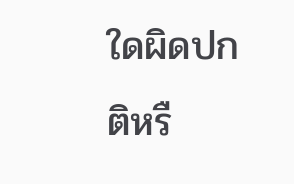ใดผิดปกติหรื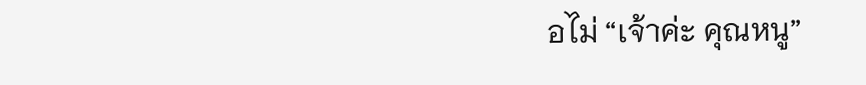อไม่ “เจ้าค่ะ คุณหนู”